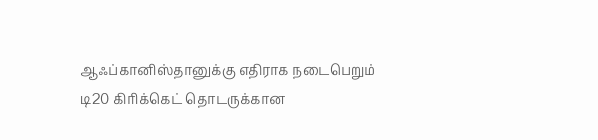ஆஃப்கானிஸ்தானுக்கு எதிராக நடைபெறும் டி20 கிரிக்கெட் தொடருக்கான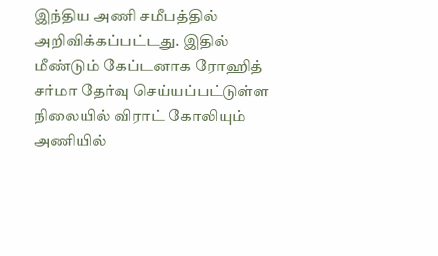இந்திய அணி சமீபத்தில் அறிவிக்கப்பட்டது. இதில் மீண்டும் கேப்டனாக ரோஹித் சர்மா தேர்வு செய்யப்பட்டுள்ள நிலையில் விராட் கோலியும் அணியில்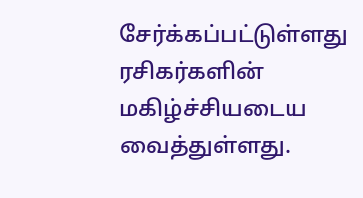சேர்க்கப்பட்டுள்ளது ரசிகர்களின் மகிழ்ச்சியடைய வைத்துள்ளது.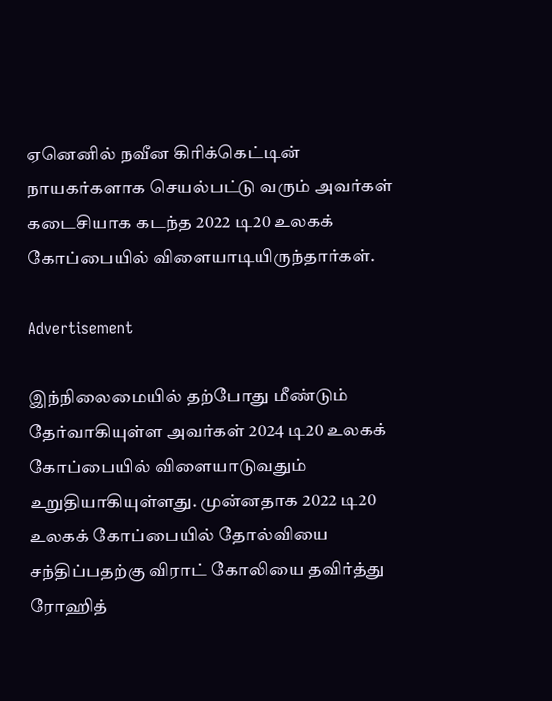ஏனெனில் நவீன கிரிக்கெட்டின் நாயகர்களாக செயல்பட்டு வரும் அவர்கள் கடைசியாக கடந்த 2022 டி20 உலகக் கோப்பையில் விளையாடியிருந்தார்கள்.

Advertisement

இந்நிலைமையில் தற்போது மீண்டும் தேர்வாகியுள்ள அவர்கள் 2024 டி20 உலகக் கோப்பையில் விளையாடுவதும் உறுதியாகியுள்ளது. முன்னதாக 2022 டி20 உலகக் கோப்பையில் தோல்வியை சந்திப்பதற்கு விராட் கோலியை தவிர்த்து ரோஹித்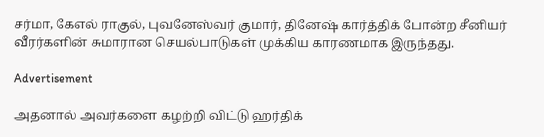சர்மா, கேஎல் ராகுல், புவனேஸ்வர் குமார், தினேஷ் கார்த்திக் போன்ற சீனியர் வீரர்களின் சுமாரான செயல்பாடுகள் முக்கிய காரணமாக இருந்தது.

Advertisement

அதனால் அவர்களை கழற்றி விட்டு ஹர்திக்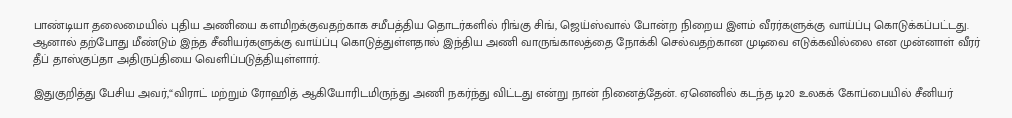பாண்டியா தலைமையில் புதிய அணியை களமிறக்குவதற்காக சமீபத்திய தொடர்களில் ரிங்கு சிங், ஜெய்ஸ்வால் போன்ற நிறைய இளம் வீரர்களுக்கு வாய்ப்பு கொடுக்கப்பட்டது. ஆனால் தற்போது மீண்டும் இந்த சீனியர்களுக்கு வாய்ப்பு கொடுத்துள்ளதால் இந்திய அணி வாருங்காலத்தை நோக்கி செல்வதற்கான முடிவை எடுக்கவில்லை என முன்னாள் வீரர் தீப் தாஸ்குப்தா அதிருப்தியை வெளிப்படுத்தியுள்ளார்.

இதுகுறித்து பேசிய அவர்,“விராட் மற்றும் ரோஹித் ஆகியோரிடமிருந்து அணி நகர்ந்து விட்டது என்று நான் நினைத்தேன். ஏனெனில் கடந்த டி20 உலகக் கோப்பையில் சீனியர்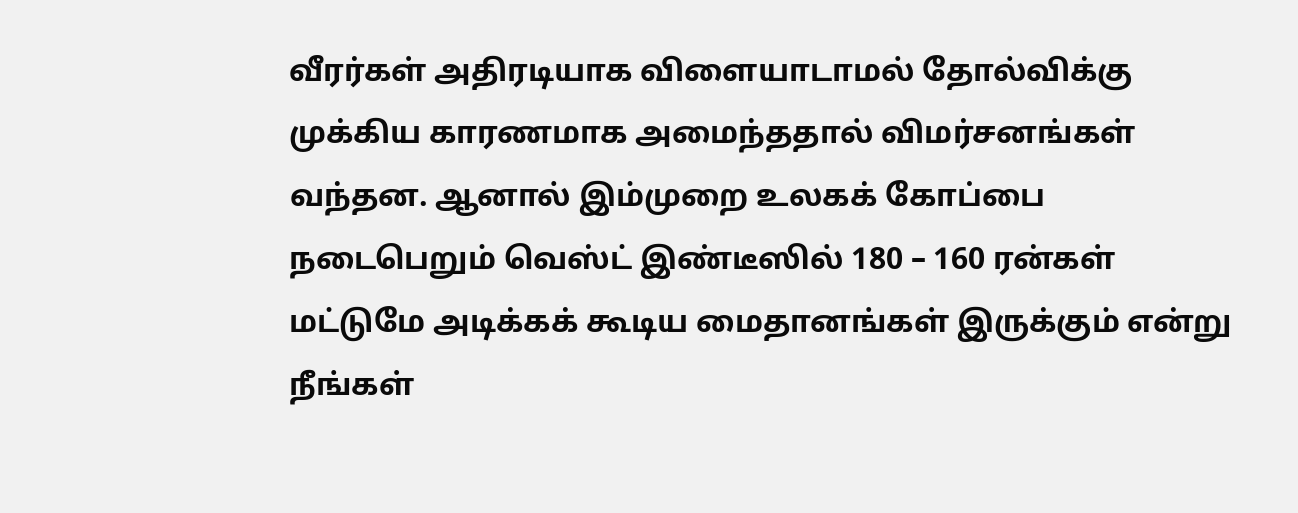வீரர்கள் அதிரடியாக விளையாடாமல் தோல்விக்கு முக்கிய காரணமாக அமைந்ததால் விமர்சனங்கள் வந்தன. ஆனால் இம்முறை உலகக் கோப்பை நடைபெறும் வெஸ்ட் இண்டீஸில் 180 – 160 ரன்கள் மட்டுமே அடிக்கக் கூடிய மைதானங்கள் இருக்கும் என்று நீங்கள்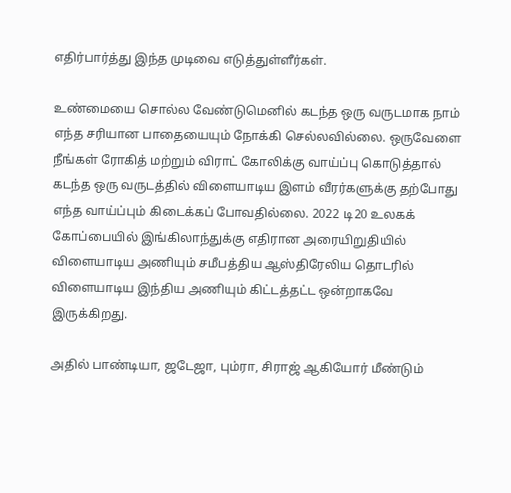எதிர்பார்த்து இந்த முடிவை எடுத்துள்ளீர்கள்.

உண்மையை சொல்ல வேண்டுமெனில் கடந்த ஒரு வருடமாக நாம் எந்த சரியான பாதையையும் நோக்கி செல்லவில்லை. ஒருவேளை நீங்கள் ரோகித் மற்றும் விராட் கோலிக்கு வாய்ப்பு கொடுத்தால் கடந்த ஒரு வருடத்தில் விளையாடிய இளம் வீரர்களுக்கு தற்போது எந்த வாய்ப்பும் கிடைக்கப் போவதில்லை. 2022 டி20 உலகக் கோப்பையில் இங்கிலாந்துக்கு எதிரான அரையிறுதியில் விளையாடிய அணியும் சமீபத்திய ஆஸ்திரேலிய தொடரில் விளையாடிய இந்திய அணியும் கிட்டத்தட்ட ஒன்றாகவே இருக்கிறது.

அதில் பாண்டியா, ஜடேஜா, பும்ரா, சிராஜ் ஆகியோர் மீண்டும்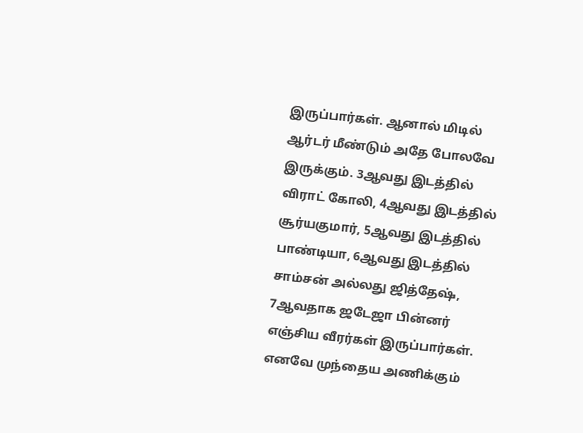இருப்பார்கள். ஆனால் மிடில் ஆர்டர் மீண்டும் அதே போலவே இருக்கும். 3ஆவது இடத்தில் விராட் கோலி, 4ஆவது இடத்தில் சூர்யகுமார், 5ஆவது இடத்தில் பாண்டியா, 6ஆவது இடத்தில் சாம்சன் அல்லது ஜித்தேஷ், 7ஆவதாக ஜடேஜா பின்னர் எஞ்சிய வீரர்கள் இருப்பார்கள். எனவே முந்தைய அணிக்கும்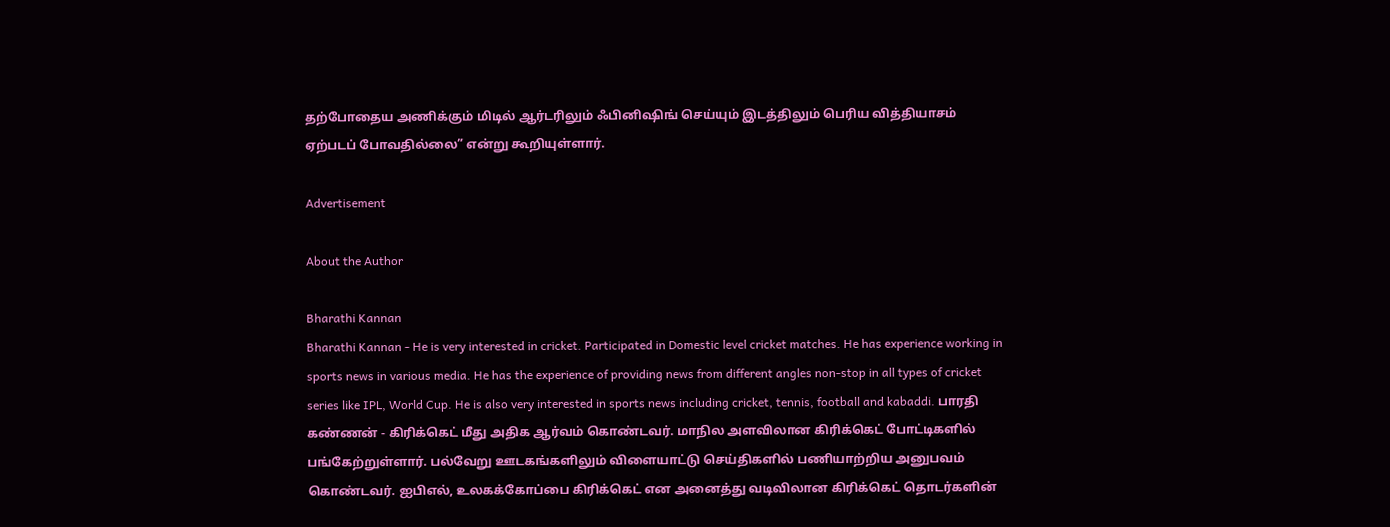தற்போதைய அணிக்கும் மிடில் ஆர்டரிலும் ஃபினிஷிங் செய்யும் இடத்திலும் பெரிய வித்தியாசம் ஏற்படப் போவதில்லை” என்று கூறியுள்ளார்.

Advertisement

About the Author

Bharathi Kannan
Bharathi Kannan - He is very interested in cricket. Participated in Domestic level cricket matches. He has experience working in sports news in various media. He has the experience of providing news from different angles non-stop in all types of cricket series like IPL, World Cup. He is also very interested in sports news including cricket, tennis, football and kabaddi. பாரதி கண்ணன் - கிரிக்கெட் மீது அதிக ஆர்வம் கொண்டவர். மாநில அளவிலான கிரிக்கெட் போட்டிகளில் பங்கேற்றுள்ளார். பல்வேறு ஊடகங்களிலும் விளையாட்டு செய்திகளில் பணியாற்றிய அனுபவம் கொண்டவர். ஐபிஎல், உலகக்கோப்பை கிரிக்கெட் என அனைத்து வடிவிலான கிரிக்கெட் தொடர்களின்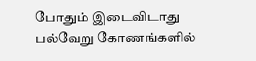போதும் இடைவிடாது பல்வேறு கோணங்களில்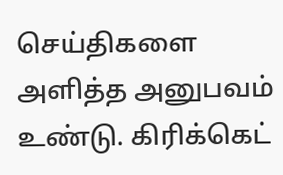செய்திகளை அளித்த அனுபவம் உண்டு. கிரிக்கெட்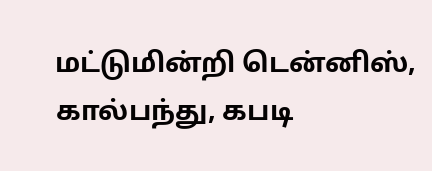மட்டுமின்றி டென்னிஸ், கால்பந்து, கபடி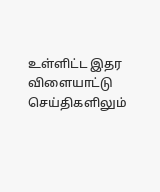உள்ளிட்ட இதர விளையாட்டு செய்திகளிலும்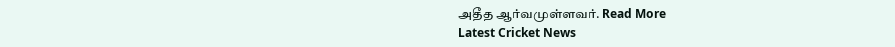அதீத ஆர்வமுள்ளவர். Read More
Latest Cricket News